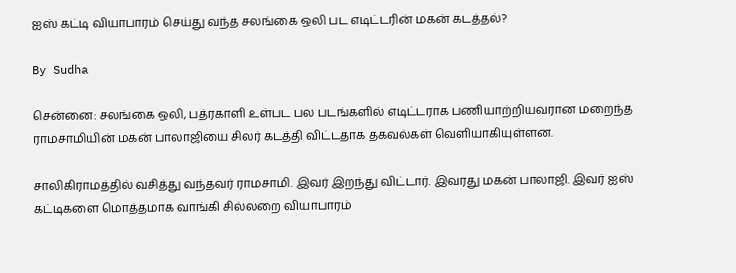ஐஸ் கட்டி வியாபாரம் செய்து வந்த சலங்கை ஒலி பட எடிட்டரின் மகன் கடத்தல்?

By Sudha

சென்னை: சலங்கை ஒலி, பத்ரகாளி உள்பட பல படங்களில் எடிட்டராக பணியாற்றியவரான மறைந்த ராமசாமியின் மகன் பாலாஜியை சிலர் கடத்தி விட்டதாக தகவல்கள் வெளியாகியுள்ளன.

சாலிகிராமத்தில் வசித்து வந்தவர் ராமசாமி. இவர் இறந்து விட்டார். இவரது மகன் பாலாஜி. இவர் ஐஸ் கட்டிகளை மொத்தமாக வாங்கி சில்லறை வியாபாரம்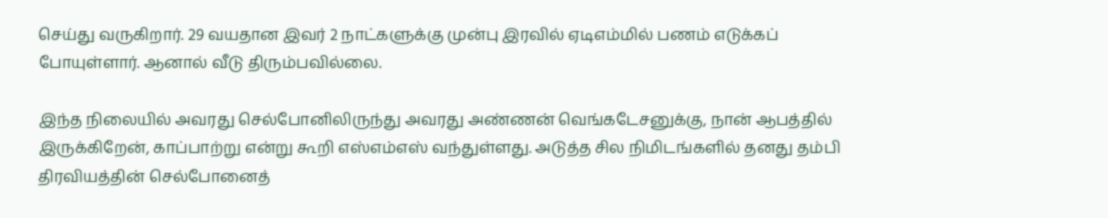செய்து வருகிறார். 29 வயதான இவர் 2 நாட்களுக்கு முன்பு இரவில் ஏடிஎம்மில் பணம் எடுக்கப் போயுள்ளார். ஆனால் வீடு திரும்பவில்லை.

இந்த நிலையில் அவரது செல்போனிலிருந்து அவரது அண்ணன் வெங்கடேசனுக்கு, நான் ஆபத்தில் இருக்கிறேன், காப்பாற்று என்று கூறி எஸ்எம்எஸ் வந்துள்ளது. அடுத்த சில நிமிடங்களில் தனது தம்பி திரவியத்தின் செல்போனைத்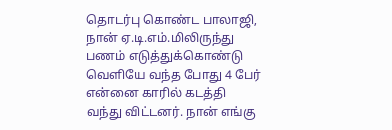தொடர்பு கொண்ட பாலாஜி, நான் ஏ.டி.எம்.மிலிருந்து பணம் எடுத்துக்கொண்டு வெளியே வந்த போது 4 பேர் என்னை காரில் கடத்தி வந்து விட்டனர். நான் எங்கு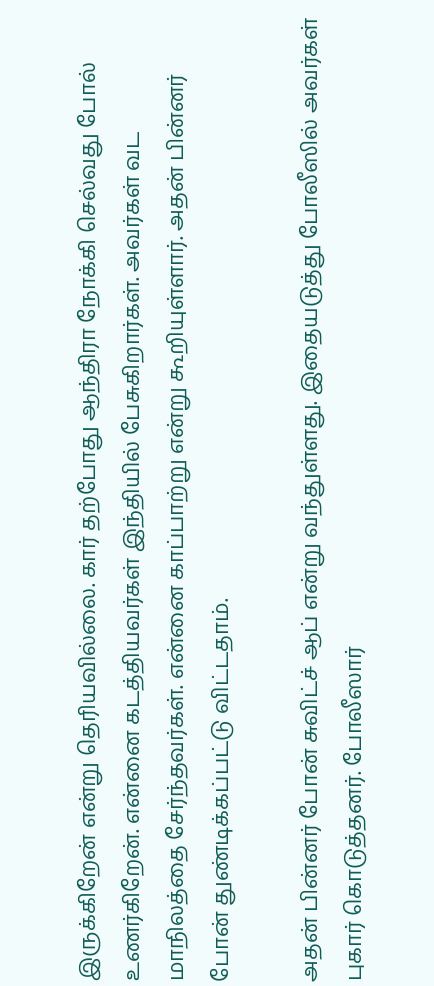இருக்கிறேன் என்று தெரியவில்லை. கார் தற்போது ஆந்திரா நோக்கி செல்வது போல் உணர்கிறேன். என்னை கடத்தியவர்கள் இந்தியில் பேசுகிறார்கள். அவர்கள் வட மாநிலத்தை சேர்ந்தவர்கள். என்னை காப்பாற்று என்று கூறியுள்ளார். அதன் பின்னர் போன் துண்டிக்கப்பட்டு விட்டதாம்.

அதன் பின்னர் போன் சுவிட்ச் ஆப் என்று வந்துள்ளது. இதையடுத்து போலீஸில் அவர்கள் புகார் கொடுத்தனர். போலீஸார்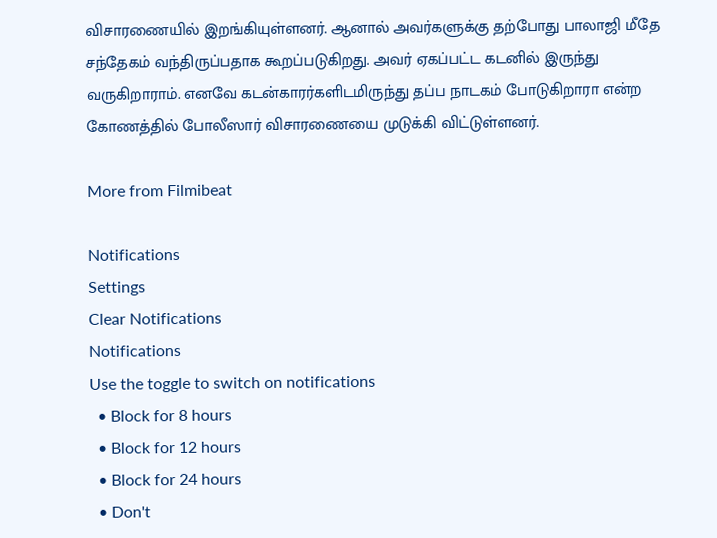விசாரணையில் இறங்கியுள்ளனர். ஆனால் அவர்களுக்கு தற்போது பாலாஜி மீதே சந்தேகம் வந்திருப்பதாக கூறப்படுகிறது. அவர் ஏகப்பட்ட கடனில் இருந்து வருகிறாராம். எனவே கடன்காரர்களிடமிருந்து தப்ப நாடகம் போடுகிறாரா என்ற கோணத்தில் போலீஸார் விசாரணையை முடுக்கி விட்டுள்ளனர்.

More from Filmibeat

Notifications
Settings
Clear Notifications
Notifications
Use the toggle to switch on notifications
  • Block for 8 hours
  • Block for 12 hours
  • Block for 24 hours
  • Don't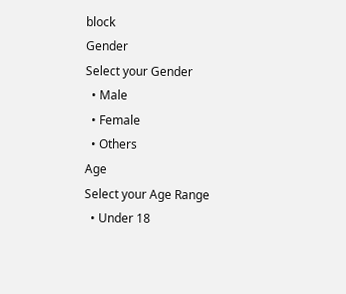block
Gender
Select your Gender
  • Male
  • Female
  • Others
Age
Select your Age Range
  • Under 18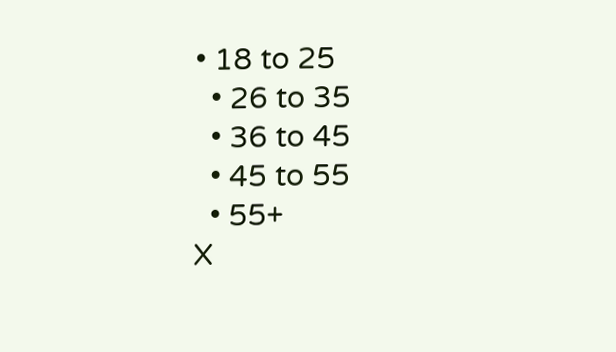• 18 to 25
  • 26 to 35
  • 36 to 45
  • 45 to 55
  • 55+
X